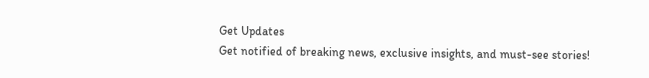Get Updates
Get notified of breaking news, exclusive insights, and must-see stories!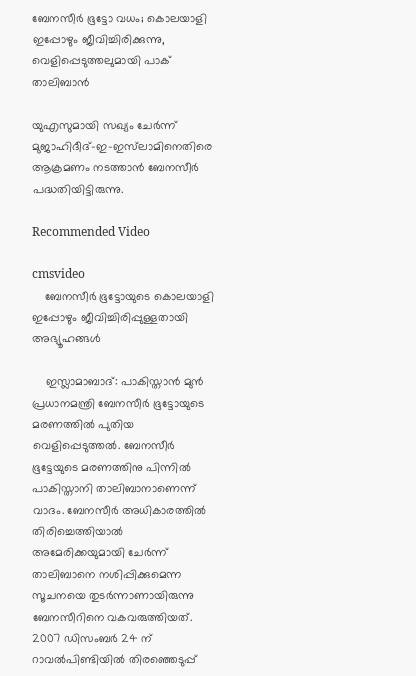ബേനസീർ ഭൂട്ടോ വധം; കൊലയാളി ഇപ്പോഴും ജീവിച്ചിരിക്കുന്നു, വെളിപ്പെടുത്തലുമായി പാക് താലിബാൻ

യുഎസുമായി സഖ്യം ചേർന്ന് മുജാഹിദീദ്-ഇ-ഇസ്‌ലാമിനെതിരെ ആക്രമണം നടത്താൻ ബേനസീർ പദ്ധതിയിട്ടിരുന്നു.

Recommended Video

cmsvideo
    ബേനസീർ ഭൂട്ടോയുടെ കൊലയാളി ഇപ്പോഴും ജീവിച്ചിരിപ്പുള്ളതായി അഭ്യൂഹങ്ങൾ

    ഇസ്ലാമാബാദ്: പാകിസ്താൻ മുൻ പ്രധാനമന്ത്രി ബേനസീർ ഭൂട്ടോയുടെ മരണത്തിൽ പുതിയ വെളിപ്പെടുത്തൽ. ബേനസീർ ഭൂട്ടേയുടെ മരണത്തിനു പിന്നിൽ പാകിസ്താനി താലിബാനാണെന്ന് വാദം. ബേനസീർ അധികാരത്തിൽ തിരിച്ചെത്തിയാൽ അമേരിക്കയുമായി ചേർന്ന് താലിബാനെ നശിപ്പിക്കുമെന്ന സൂചനയെ തുടർന്നാണായിരുന്നു ബേനസീറിനെ വകവരുത്തിയത്. 2007 ഡിസംബർ 24 ന് റാവൽപിണ്ടിയിൽ തിരഞ്ഞെടുപ്പ്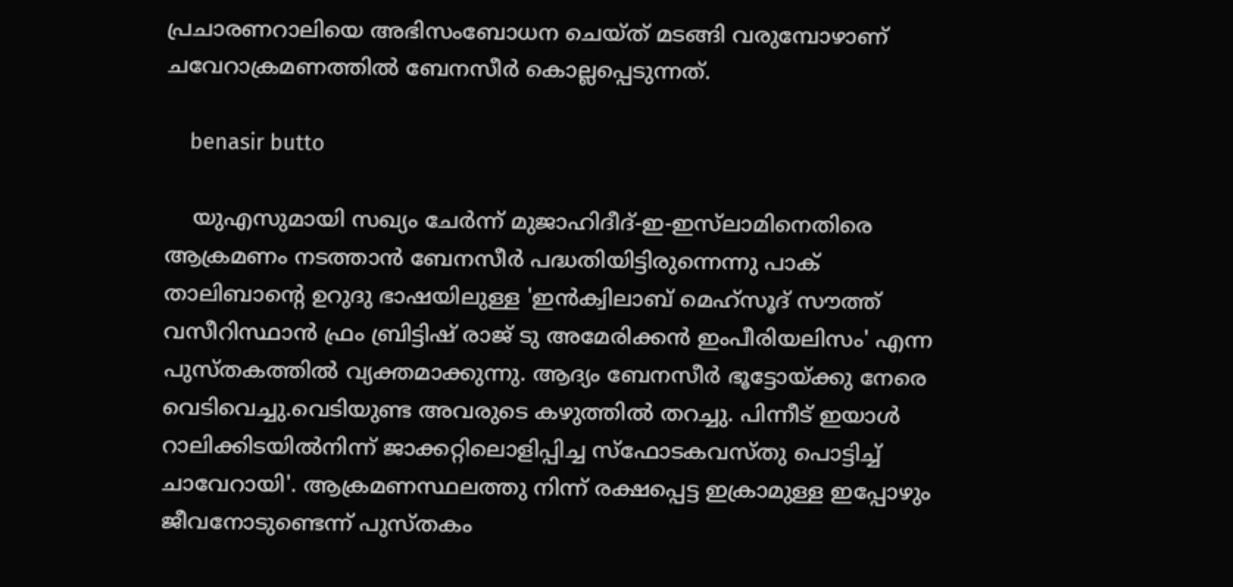പ്രചാരണറാലിയെ അഭിസംബോധന ചെയ്ത് മടങ്ങി വരുമ്പോഴാണ് ചവേറാക്രമണത്തിൽ ബേനസീർ കൊല്ലപ്പെടുന്നത്.

    benasir butto

    യുഎസുമായി സഖ്യം ചേർന്ന് മുജാഹിദീദ്-ഇ-ഇസ്‌ലാമിനെതിരെ ആക്രമണം നടത്താൻ ബേനസീർ പദ്ധതിയിട്ടിരുന്നെന്നു പാക് താലിബാന്റെ ഉറുദു ഭാഷയിലുള്ള 'ഇൻക്വിലാബ് മെഹ്സൂദ് സൗത്ത് വസീറിസ്ഥാൻ ഫ്രം ബ്രിട്ടിഷ് രാജ് ടു അമേരിക്കൻ ഇംപീരിയലിസം' എന്ന പുസ്തകത്തിൽ വ്യക്തമാക്കുന്നു. ആദ്യം ബേനസീർ ഭൂട്ടോയ്ക്കു നേരെ വെടിവെച്ചു.വെടിയുണ്ട അവരുടെ കഴുത്തില്‍ തറച്ചു. പിന്നീട് ഇയാള്‍ റാലിക്കിടയില്‍നിന്ന് ജാക്കറ്റിലൊളിപ്പിച്ച സ്‌ഫോടകവസ്തു പൊട്ടിച്ച് ചാവേറായി'. ആക്രമണസ്ഥലത്തു നിന്ന് രക്ഷപ്പെട്ട ഇക്രാമുള്ള ഇപ്പോഴും ജീവനോടുണ്ടെന്ന് പുസ്തകം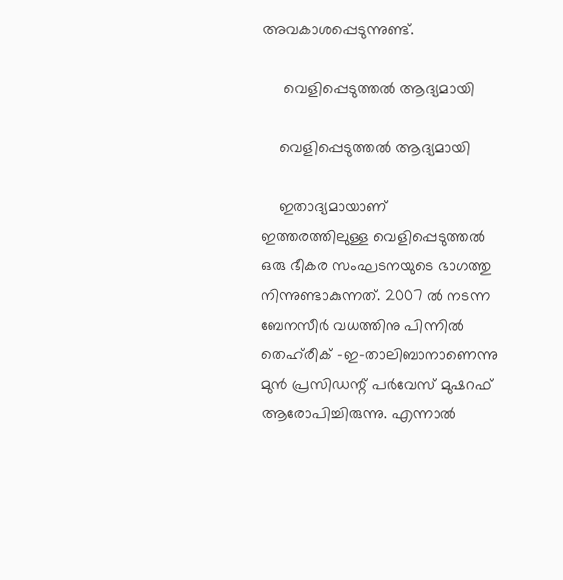അവകാശപ്പെടുന്നുണ്ട്.

     വെളിപ്പെടുത്തൽ ആദ്യമായി

    വെളിപ്പെടുത്തൽ ആദ്യമായി

    ഇതാദ്യമായാണ് ഇത്തരത്തിലുള്ള വെളിപ്പെടുത്തൽ ഒരു ഭീകര സംഘടനയുടെ ഭാഗത്തു നിന്നുണ്ടാകുന്നത്. 2007 ൽ നടന്ന ബേനസീർ വധത്തിനു പിന്നിൽ തെഹ്‌രീക് -ഇ-താലിബാനാണെന്നു മുൻ പ്രസിഡ‍ന്റ് പർവേസ് മുഷറഫ് ആരോപിച്ചിരുന്നു. എന്നാൽ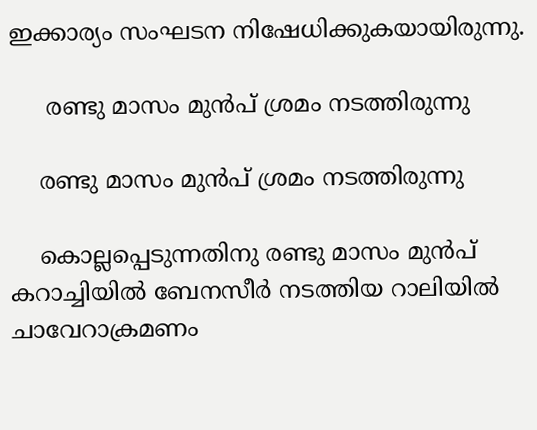ഇക്കാര്യം സംഘടന നിഷേധിക്കുകയായിരുന്നു.

     രണ്ടു മാസം മുൻപ് ശ്രമം നടത്തിരുന്നു

    രണ്ടു മാസം മുൻപ് ശ്രമം നടത്തിരുന്നു

    കൊല്ലപ്പെടുന്നതിനു രണ്ടു മാസം മുൻപ് കറാച്ചിയിൽ ബേനസീർ നടത്തിയ റാലിയിൽ ചാവേറാക്രമണം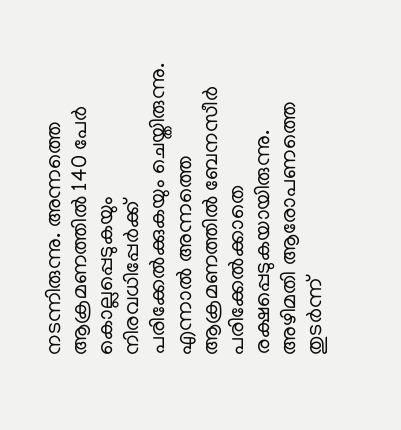നടന്നിരുന്നു. അന്നത്തെ ആക്രമണത്തിൽ 140 പേർ കൊല്ലപ്പെടുകയും നിരവധിപ്പേർക്ക് പരിക്കേൽക്കുകയും ചെയ്തിരുന്നു. എന്നാൽ അന്നത്തെ ആക്രമണത്തിൽ ബേനസീർ പരിക്കേൽക്കാതെ രക്ഷപ്പെടുകയായിരുന്നു. അഴിമതി ആരോപണത്തെ തുടർന്ന്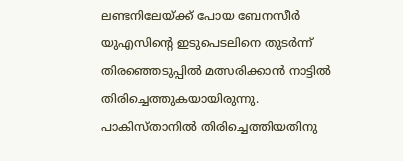ലണ്ടനിലേയ്ക്ക് പോയ ബേനസീർ യുഎസിന്റെ ഇടുപെടലിനെ തുടർന്ന് തിരഞ്ഞെടുപ്പിൽ മത്സരിക്കാൻ നാട്ടിൽ തിരിച്ചെത്തുകയായിരുന്നു. പാകിസ്താനിൽ തിരിച്ചെത്തിയതിനു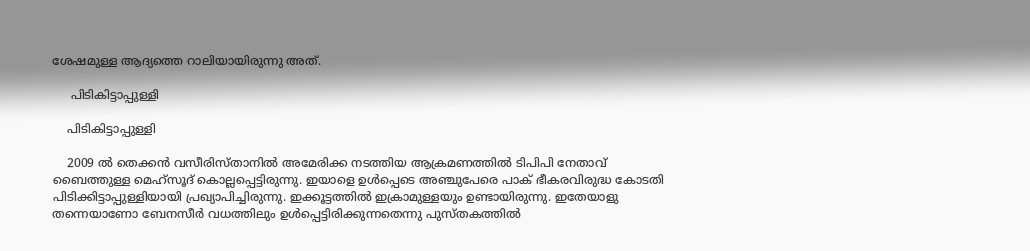ശേഷമുള്ള ആദ്യത്തെ റാലിയായിരുന്നു അത്.

     പിടികിട്ടാപ്പുള്ളി

    പിടികിട്ടാപ്പുള്ളി

    2009 ൽ തെക്കൻ വസീരിസ്താനിൽ അമേരിക്ക നടത്തിയ ആക്രമണത്തിൽ ടിപിപി നേതാവ് ബൈത്തുള്ള മെഹ്‌സൂദ് കൊല്ലപ്പെട്ടിരുന്നു. ഇയാളെ ഉൾപ്പെടെ അഞ്ചുപേരെ പാക് ഭീകരവിരുദ്ധ കോടതി പിടിക്കിട്ടാപ്പുള്ളിയായി പ്രഖ്യാപിച്ചിരുന്നു. ഇക്കൂട്ടത്തിൽ ഇക്രാമുള്ളയും ഉണ്ടായിരുന്നു. ഇതേയാളു തന്നെയാണോ ബേനസീർ വധത്തിലും ഉൾപ്പെട്ടിരിക്കുന്നതെന്നു പുസ്തകത്തിൽ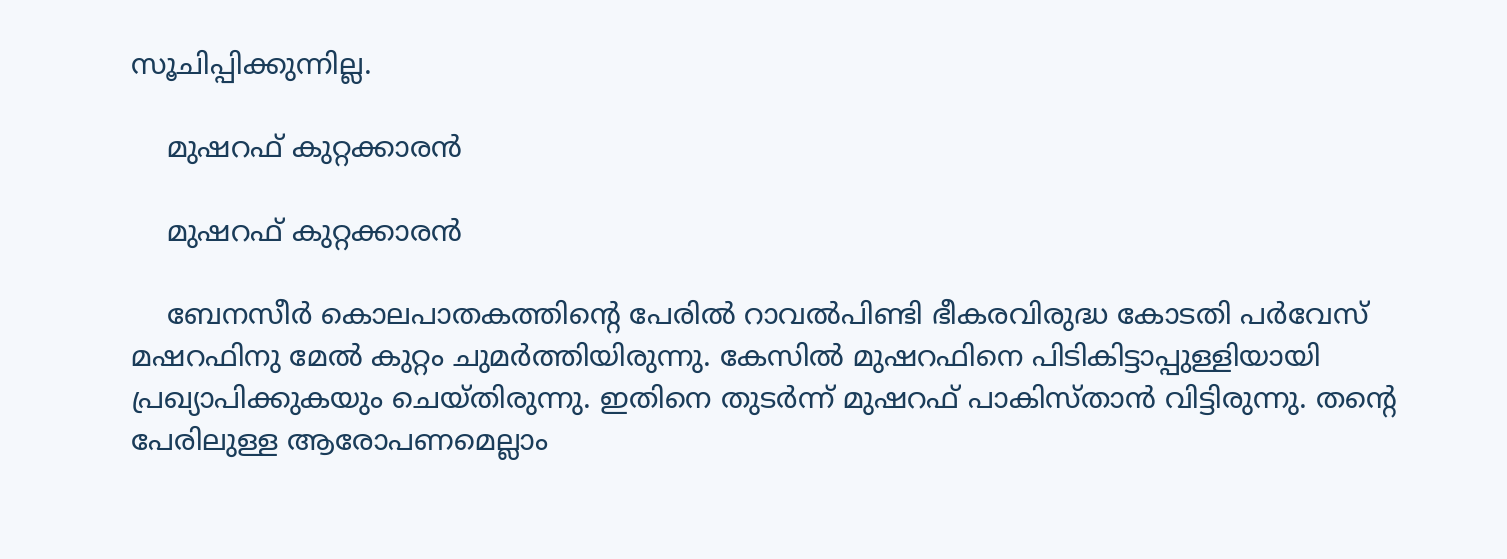സൂചിപ്പിക്കുന്നില്ല.

    മുഷറഫ് കുറ്റക്കാരൻ

    മുഷറഫ് കുറ്റക്കാരൻ

    ബേനസീർ കൊലപാതകത്തിന്റെ പേരിൽ റാവൽപിണ്ടി ഭീകരവിരുദ്ധ കോടതി പർവേസ് മഷറഫിനു മേൽ കുറ്റം ചുമർത്തിയിരുന്നു. കേസിൽ മുഷറഫിനെ പിടികിട്ടാപ്പുള്ളിയായി പ്രഖ്യാപിക്കുകയും ചെയ്തിരുന്നു. ഇതിനെ തുടർന്ന് മുഷറഫ് പാകിസ്താൻ വിട്ടിരുന്നു. തന്റെ പേരിലുള്ള ആരോപണമെല്ലാം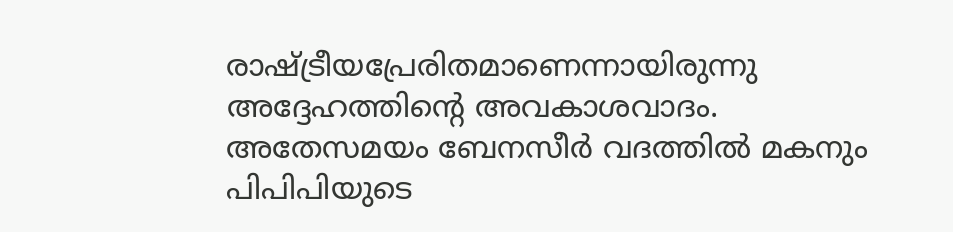രാഷ്ട്രീയപ്രേരിതമാണെന്നായിരുന്നു അദ്ദേഹത്തിന്റെ അവകാശവാദം. അതേസമയം ബേനസീർ വദത്തിൽ മകനും പിപിപിയുടെ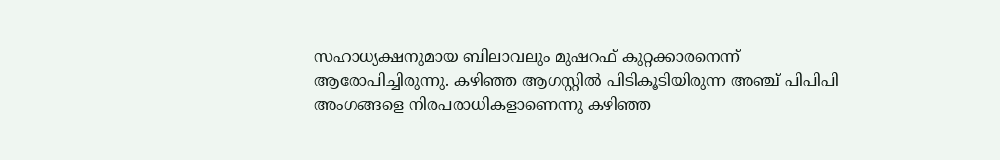സഹാധ്യക്ഷനുമായ ബിലാവലും മുഷറഫ് കുറ്റക്കാരനെന്ന് ആരോപിച്ചിരുന്നു. കഴിഞ്ഞ ആഗസ്റ്റിൽ പിടികൂടിയിരുന്ന അഞ്ച് പിപിപി അംഗങ്ങളെ നിരപരാധികളാണെന്നു കഴിഞ്ഞ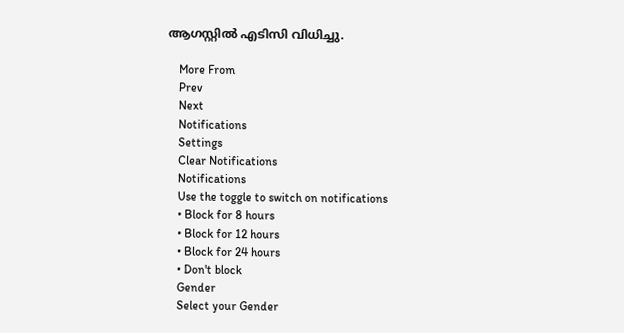ആഗസ്റ്റിൽ എടിസി വിധിച്ചു.

    More From
    Prev
    Next
    Notifications
    Settings
    Clear Notifications
    Notifications
    Use the toggle to switch on notifications
    • Block for 8 hours
    • Block for 12 hours
    • Block for 24 hours
    • Don't block
    Gender
    Select your Gender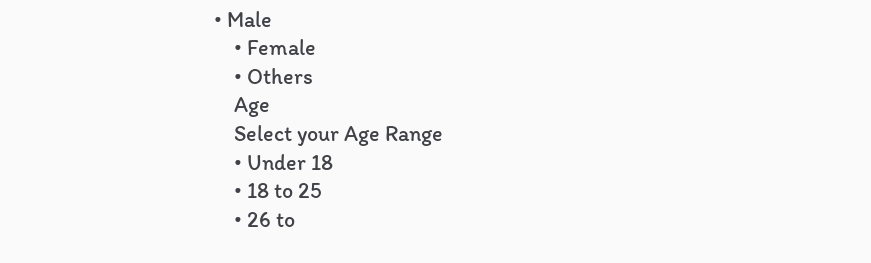• Male
    • Female
    • Others
    Age
    Select your Age Range
    • Under 18
    • 18 to 25
    • 26 to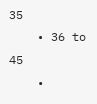35
    • 36 to 45
    •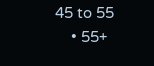45 to 55
    • 55+